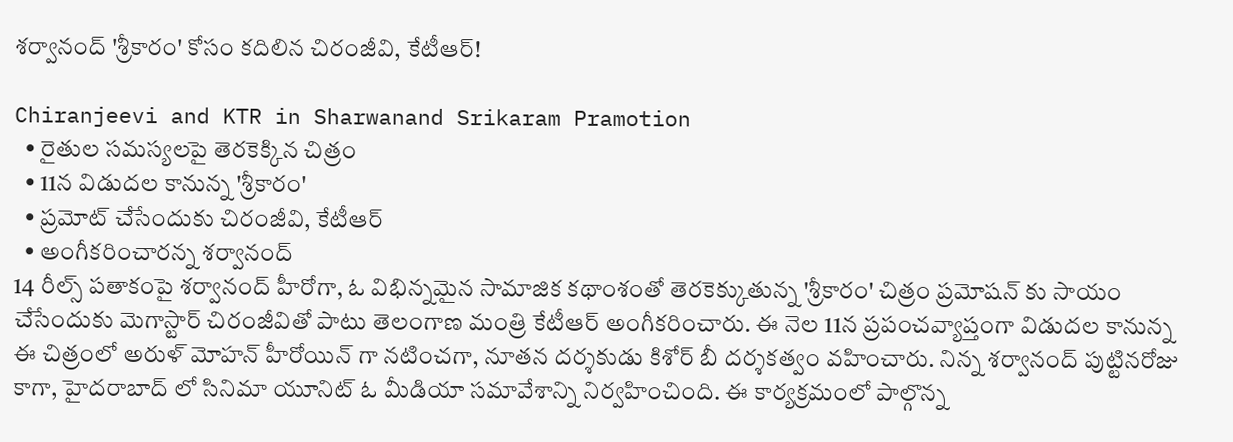శర్వానంద్ 'శ్రీకారం' కోసం కదిలిన చిరంజీవి, కేటీఆర్!

Chiranjeevi and KTR in Sharwanand Srikaram Pramotion
  • రైతుల సమస్యలపై తెరకెక్కిన చిత్రం
  • 11న విడుదల కానున్న 'శ్రీకారం'
  • ప్రమోట్ చేసేందుకు చిరంజీవి, కేటీఆర్
  • అంగీకరించారన్న శర్వానంద్
14 రీల్స్ పతాకంపై శర్వానంద్ హీరోగా, ఓ విభిన్నమైన సామాజిక కథాంశంతో తెరకెక్కుతున్న 'శ్రీకారం' చిత్రం ప్రమోషన్ కు సాయం చేసేందుకు మెగాస్టార్ చిరంజీవితో పాటు తెలంగాణ మంత్రి కేటీఆర్ అంగీకరించారు. ఈ నెల 11న ప్రపంచవ్యాప్తంగా విడుదల కానున్న ఈ చిత్రంలో అరుళ్ మోహన్ హీరోయిన్ గా నటించగా, నూతన దర్శకుడు కిశోర్ బీ దర్శకత్వం వహించారు. నిన్న శర్వానంద్ పుట్టినరోజు కాగా, హైదరాబాద్ లో సినిమా యూనిట్ ఓ మీడియా సమావేశాన్ని నిర్వహించింది. ఈ కార్యక్రమంలో పాల్గొన్న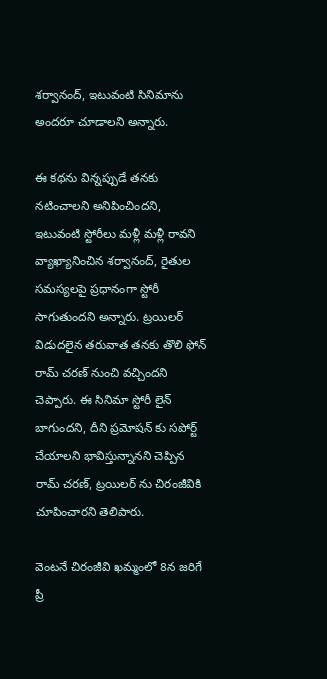శర్వానంద్, ఇటువంటి సినిమాను అందరూ చూడాలని అన్నారు.

ఈ కథను విన్నప్పుడే తనకు నటించాలని అనిపించిందని, ఇటువంటి స్టోరీలు మళ్లీ మళ్లీ రావని వ్యాఖ్యానించిన శర్వానంద్, రైతుల సమస్యలపై ప్రధానంగా స్టోరీ సాగుతుందని అన్నారు. ట్రయిలర్ విడుదలైన తరువాత తనకు తొలి ఫోన్ రామ్ చరణ్ నుంచి వచ్చిందని చెప్పారు. ఈ సినిమా స్టోరీ లైన్ బాగుందని, దీని ప్రమోషన్ కు సపోర్ట్ చేయాలని భావిస్తున్నానని చెప్పిన రామ్ చరణ్, ట్రయిలర్ ను చిరంజీవికి చూపించారని తెలిపారు.

వెంటనే చిరంజీవి ఖమ్మంలో 8న జరిగే ప్రీ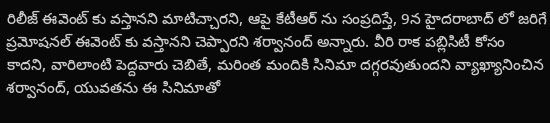రిలీజ్ ఈవెంట్ కు వస్తానని మాటిచ్చారని, ఆపై కేటీఆర్ ను సంప్రదిస్తే, 9న హైదరాబాద్ లో జరిగే ప్రమోషనల్ ఈవెంట్ కు వస్తానని చెప్పారని శర్వానంద్ అన్నారు. వీరి రాక పబ్లిసిటీ కోసం కాదని, వారిలాంటి పెద్దవారు చెబితే, మరింత మందికి సినిమా దగ్గరవుతుందని వ్యాఖ్యానించిన శర్వానంద్, యువతను ఈ సినిమాతో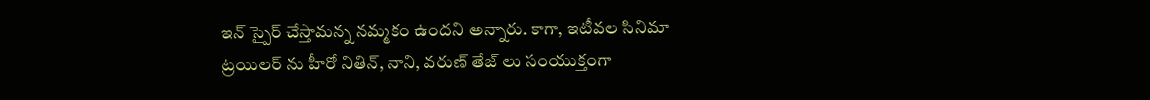ఇన్ స్పైర్ చేస్తామన్న నమ్మకం ఉందని అన్నారు. కాగా, ఇటీవల సినిమా ట్రయిలర్ ను హీరో నితిన్, నాని, వరుణ్ తేజ్ లు సంయుక్తంగా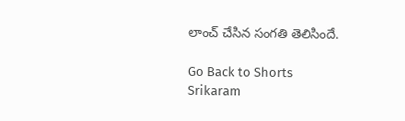లాంచ్ చేసిన సంగతి తెలిసిందే.

Go Back to Shorts
Srikaram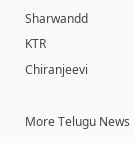Sharwandd
KTR
Chiranjeevi

More Telugu News